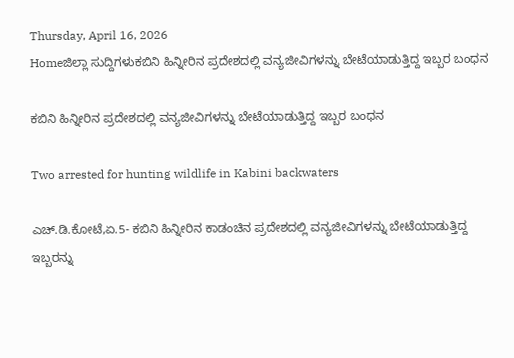Thursday, April 16, 2026
Homeಜಿಲ್ಲಾ ಸುದ್ದಿಗಳುಕಬಿನಿ ಹಿನ್ನೀರಿನ ಪ್ರದೇಶದಲ್ಲಿ ವನ್ಯಜೀವಿಗಳನ್ನು ಬೇಟೆಯಾಡುತ್ತಿದ್ದ ಇಬ್ಬರ ಬಂಧನ

ಕಬಿನಿ ಹಿನ್ನೀರಿನ ಪ್ರದೇಶದಲ್ಲಿ ವನ್ಯಜೀವಿಗಳನ್ನು ಬೇಟೆಯಾಡುತ್ತಿದ್ದ ಇಬ್ಬರ ಬಂಧನ

Two arrested for hunting wildlife in Kabini backwaters

ಎಚ್‌.ಡಿ.ಕೋಟೆ,ಏ.5- ಕಬಿನಿ ಹಿನ್ನೀರಿನ ಕಾಡಂಚಿನ ಪ್ರದೇಶದಲ್ಲಿ ವನ್ಯಜೀವಿಗಳನ್ನು ಬೇಟೆಯಾಡುತ್ತಿದ್ದ ಇಬ್ಬರನ್ನು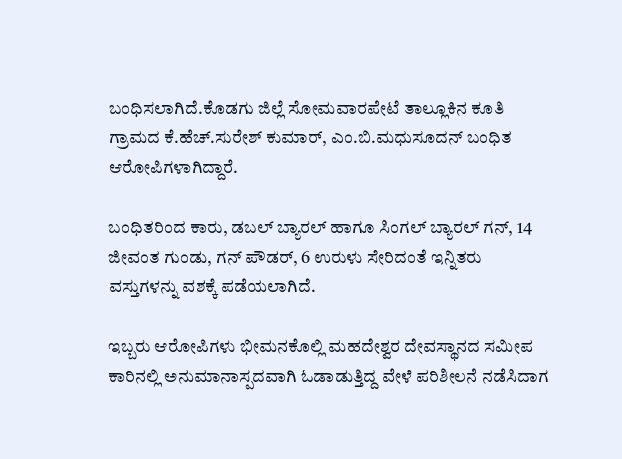ಬಂಧಿಸಲಾಗಿದೆ.ಕೊಡಗು ಜಿಲ್ಲೆ ಸೋಮವಾರಪೇಟೆ ತಾಲ್ಲೂಕಿನ ಕೂತಿ ಗ್ರಾಮದ ಕೆ.ಹೆಚ್‌.ಸುರೇಶ್‌ ಕುಮಾರ್‌, ಎಂ.ಬಿ.ಮಧುಸೂದನ್‌ ಬಂಧಿತ ಆರೋಪಿಗಳಾಗಿದ್ದಾರೆ.

ಬಂಧಿತರಿಂದ ಕಾರು, ಡಬಲ್‌ ಬ್ಯಾರಲ್‌ ಹಾಗೂ ಸಿಂಗಲ್‌ ಬ್ಯಾರಲ್‌ ಗನ್‌, 14 ಜೀವಂತ ಗುಂಡು, ಗನ್‌ ಪೌಡರ್‌, 6 ಉರುಳು ಸೇರಿದಂತೆ ಇನ್ನಿತರು ವಸ್ತುಗಳನ್ನು ವಶಕ್ಕೆ ಪಡೆಯಲಾಗಿದೆ.

ಇಬ್ಬರು ಆರೋಪಿಗಳು ಭೀಮನಕೊಲ್ಲಿ ಮಹದೇಶ್ವರ ದೇವಸ್ಥಾನದ ಸಮೀಪ ಕಾರಿನಲ್ಲಿ ಅನುಮಾನಾಸ್ಪದವಾಗಿ ಓಡಾಡುತ್ತಿದ್ದ ವೇಳೆ ಪರಿಶೀಲನೆ ನಡೆಸಿದಾಗ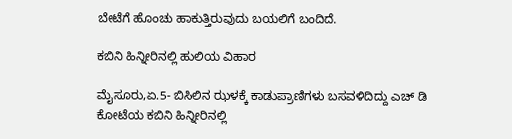ಬೇಟೆಗೆ ಹೊಂಚು ಹಾಕುತ್ತಿರುವುದು ಬಯಲಿಗೆ ಬಂದಿದೆ.

ಕಬಿನಿ ಹಿನ್ನೀರಿನಲ್ಲಿ ಹುಲಿಯ ವಿಹಾರ

ಮೈಸೂರು,ಏ.5- ಬಿಸಿಲಿನ ಝಳಕ್ಕೆ ಕಾಡುಪ್ರಾಣಿಗಳು ಬಸವಳಿದಿದ್ದು ಎಚ್‌ ಡಿ ಕೋಟೆಯ ಕಬಿನಿ ಹಿನ್ನೀರಿನಲ್ಲಿ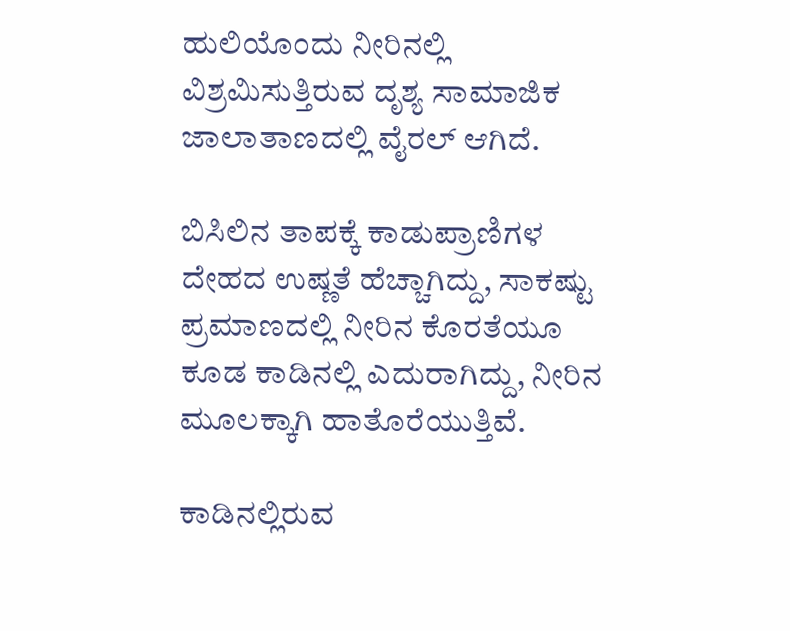ಹುಲಿಯೊಂದು ನೀರಿನಲ್ಲಿ ವಿಶ್ರಮಿಸುತ್ತಿರುವ ದೃಶ್ಯ ಸಾಮಾಜಿಕ ಜಾಲಾತಾಣದಲ್ಲಿ ವೈರಲ್‌ ಆಗಿದೆ.

ಬಿಸಿಲಿನ ತಾಪಕ್ಕೆ ಕಾಡುಪ್ರಾಣಿಗಳ ದೇಹದ ಉಷ್ಣತೆ ಹೆಚ್ಚಾಗಿದ್ದು, ಸಾಕಷ್ಟು ಪ್ರಮಾಣದಲ್ಲಿ ನೀರಿನ ಕೊರತೆಯೂ ಕೂಡ ಕಾಡಿನಲ್ಲಿ ಎದುರಾಗಿದ್ದು, ನೀರಿನ ಮೂಲಕ್ಕಾಗಿ ಹಾತೊರೆಯುತ್ತಿವೆ.

ಕಾಡಿನಲ್ಲಿರುವ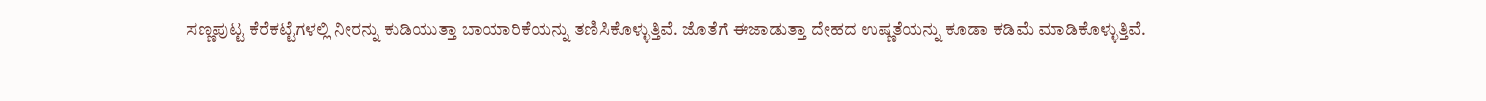ಸಣ್ಣಪುಟ್ಟ ಕೆರೆಕಟ್ಟೆಗಳಲ್ಲಿ ನೀರನ್ನು ಕುಡಿಯುತ್ತಾ ಬಾಯಾರಿಕೆಯನ್ನು ತಣಿಸಿಕೊಳ್ಳುತ್ತಿವೆ. ಜೊತೆಗೆ ಈಜಾಡುತ್ತಾ ದೇಹದ ಉಷ್ಣತೆಯನ್ನು ಕೂಡಾ ಕಡಿಮೆ ಮಾಡಿಕೊಳ್ಳುತ್ತಿವೆ.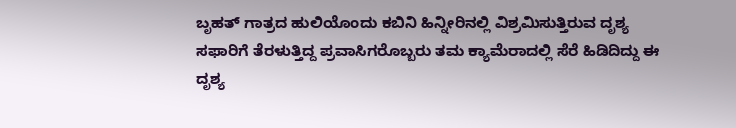ಬೃಹತ್‌ ಗಾತ್ರದ ಹುಲಿಯೊಂದು ಕಬಿನಿ ಹಿನ್ನೀರಿನಲ್ಲಿ ವಿಶ್ರಮಿಸುತ್ತಿರುವ ದೃಶ್ಯ ಸಫಾರಿಗೆ ತೆರಳುತ್ತಿದ್ದ ಪ್ರವಾಸಿಗರೊಬ್ಬರು ತಮ ಕ್ಯಾಮೆರಾದಲ್ಲಿ ಸೆರೆ ಹಿಡಿದಿದ್ದು ಈ ದೃಶ್ಯ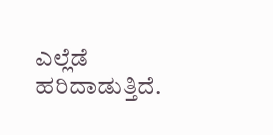ಎಲ್ಲೆಡೆ ಹರಿದಾಡುತ್ತಿದೆ.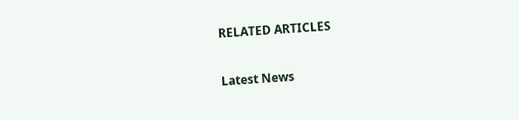RELATED ARTICLES

Latest News